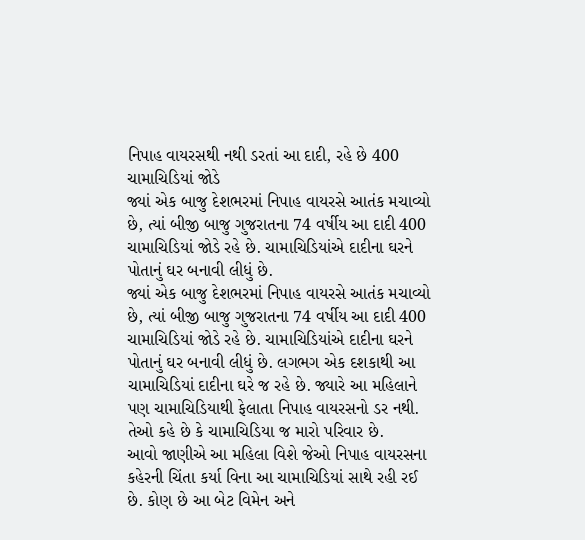નિપાહ વાયરસથી નથી ડરતાં આ દાદી, રહે છે 400 ચામાચિડિયાં જોડે
જ્યાં એક બાજુ દેશભરમાં નિપાહ વાયરસે આતંક મચાવ્યો છે, ત્યાં બીજી બાજુ ગુજરાતના 74 વર્ષીય આ દાદી 400 ચામાચિડિયાં જોડે રહે છે. ચામાચિડિયાંએ દાદીના ઘરને પોતાનું ઘર બનાવી લીધું છે.
જ્યાં એક બાજુ દેશભરમાં નિપાહ વાયરસે આતંક મચાવ્યો છે, ત્યાં બીજી બાજુ ગુજરાતના 74 વર્ષીય આ દાદી 400 ચામાચિડિયાં જોડે રહે છે. ચામાચિડિયાંએ દાદીના ઘરને પોતાનું ઘર બનાવી લીધું છે. લગભગ એક દશકાથી આ ચામાચિડિયાં દાદીના ઘરે જ રહે છે. જ્યારે આ મહિલાને પણ ચામાચિડિયાથી ફેલાતા નિપાહ વાયરસનો ડર નથી. તેઓ કહે છે કે ચામાચિડિયા જ મારો પરિવાર છે.
આવો જાણીએ આ મહિલા વિશે જેઓ નિપાહ વાયરસના કહેરની ચિંતા કર્યા વિના આ ચામાચિડિયાં સાથે રહી રઈ છે. કોણ છે આ બેટ વિમેન અને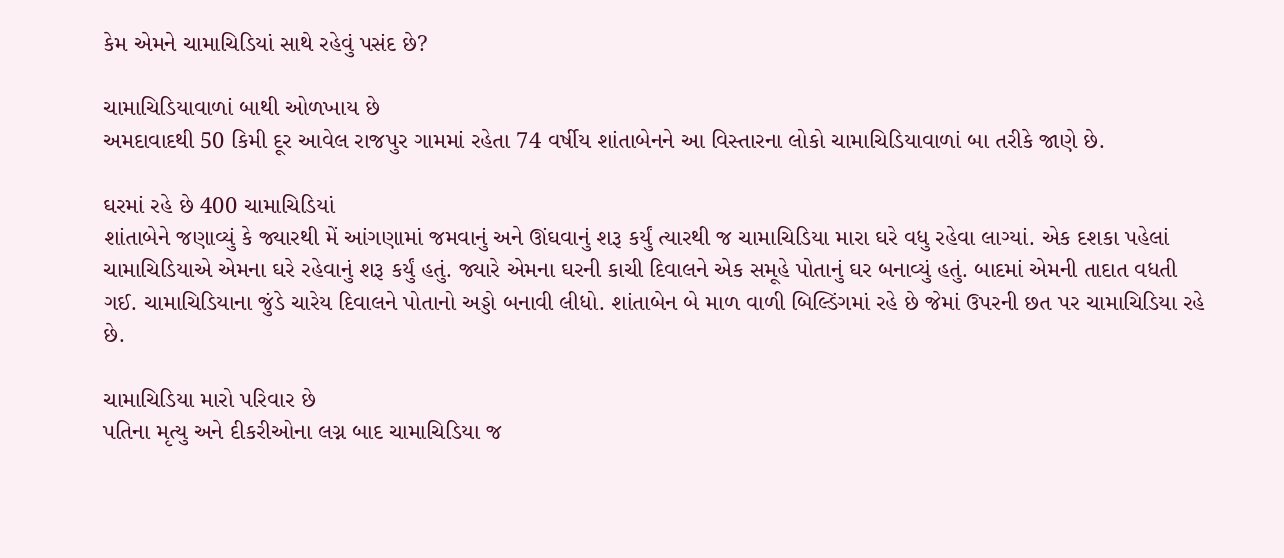કેમ એમને ચામાચિડિયાં સાથે રહેવું પસંદ છે?

ચામાચિડિયાવાળાં બાથી ઓળખાય છે
અમદાવાદથી 50 કિમી દૂર આવેલ રાજપુર ગામમાં રહેતા 74 વર્ષીય શાંતાબેનને આ વિસ્તારના લોકો ચામાચિડિયાવાળાં બા તરીકે જાણે છે.

ઘરમાં રહે છે 400 ચામાચિડિયાં
શાંતાબેને જણાવ્યું કે જ્યારથી મેં આંગણામાં જમવાનું અને ઊંઘવાનું શરૂ કર્યું ત્યારથી જ ચામાચિડિયા મારા ઘરે વધુ રહેવા લાગ્યાં. એક દશકા પહેલાં ચામાચિડિયાએ એમના ઘરે રહેવાનું શરૂ કર્યું હતું. જ્યારે એમના ઘરની કાચી દિવાલને એક સમૂહે પોતાનું ઘર બનાવ્યું હતું. બાદમાં એમની તાદાત વધતી ગઈ. ચામાચિડિયાના જુંડે ચારેય દિવાલને પોતાનો અડ્ડો બનાવી લીધો. શાંતાબેન બે માળ વાળી બિલ્ડિંગમાં રહે છે જેમાં ઉપરની છત પર ચામાચિડિયા રહે છે.

ચામાચિડિયા મારો પરિવાર છે
પતિના મૃત્યુ અને દીકરીઓના લગ્ન બાદ ચામાચિડિયા જ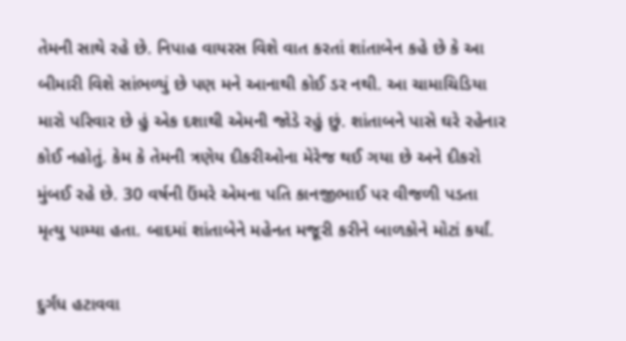તેમની સાથે રહે છે. નિપાહ વાયરસ વિશે વાત કરતાં શાંતાબેન કહે છે કે આ બીમારી વિશે સાંભળ્યું છે પણ મને આનાથી કોઈ ડર નથી. આ ચામાચિડિયા મારો પરિવાર છે હું એક દશાથી એમની જોડે રહું છું. શાંતાબને પાસે ઘરે રહેનાર કોઈ નહોતું. કેમ કે તેમની ત્રણેય દીકરીઓના મેરેજ થઈ ગયા છે અને દીકરો મુંબઈ રહે છે. 30 વર્ષની ઉંમરે એમના પતિ કાનજીભાઈ પર વીજળી પડતા મૃત્યુ પામ્યા હતા. બાદમાં શાંતાબેને મહેનત મજૂરી કરીને બાળકોને મોટાં કર્યાં.

દુર્ગંધ હટાવવા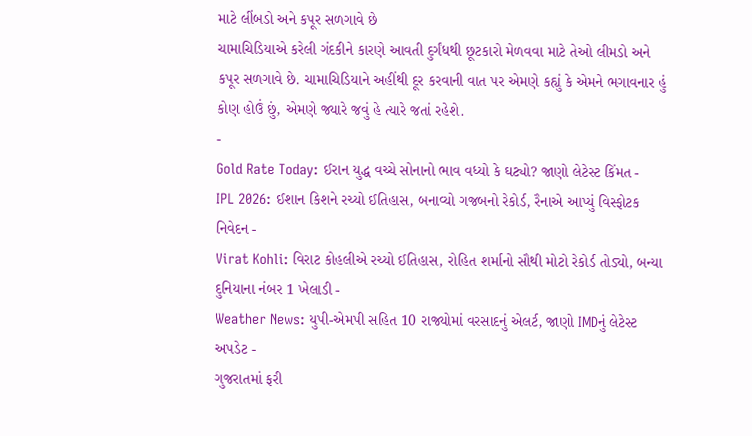માટે લીંબડો અને કપૂર સળગાવે છે
ચામાચિડિયાએ કરેલી ગંદકીને કારણે આવતી દુર્ગંધથી છૂટકારો મેળવવા માટે તેઓ લીમડો અને કપૂર સળગાવે છે. ચામાચિડિયાને અહીંથી દૂર કરવાની વાત પર એમણે કહ્યું કે એમને ભગાવનાર હું કોણ હોઉં છું, એમણે જ્યારે જવું હે ત્યારે જતાં રહેશે.
-
Gold Rate Today: ઈરાન યુદ્ધ વચ્ચે સોનાનો ભાવ વધ્યો કે ઘટ્યો? જાણો લેટેસ્ટ કિંમત -
IPL 2026: ઈશાન કિશને રચ્યો ઈતિહાસ, બનાવ્યો ગજબનો રેકોર્ડ, રૈનાએ આપ્યું વિસ્ફોટક નિવેદન -
Virat Kohli: વિરાટ કોહલીએ રચ્યો ઈતિહાસ, રોહિત શર્માનો સૌથી મોટો રેકોર્ડ તોડ્યો, બન્યા દુનિયાના નંબર 1 ખેલાડી -
Weather News: યુપી-એમપી સહિત 10 રાજ્યોમાં વરસાદનું એલર્ટ, જાણો IMDનું લેટેસ્ટ અપડેટ -
ગુજરાતમાં ફરી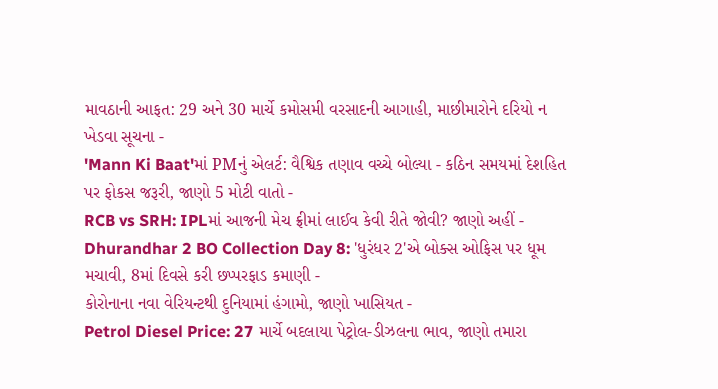માવઠાની આફત: 29 અને 30 માર્ચે કમોસમી વરસાદની આગાહી, માછીમારોને દરિયો ન ખેડવા સૂચના -
'Mann Ki Baat'માં PMનું એલર્ટ: વૈશ્વિક તણાવ વચ્ચે બોલ્યા - કઠિન સમયમાં દેશહિત પર ફોકસ જરૂરી, જાણો 5 મોટી વાતો -
RCB vs SRH: IPLમાં આજની મેચ ફ્રીમાં લાઈવ કેવી રીતે જોવી? જાણો અહીં -
Dhurandhar 2 BO Collection Day 8: 'ધુરંધર 2'એ બોક્સ ઓફિસ પર ધૂમ મચાવી, 8માં દિવસે કરી છપ્પરફાડ કમાણી -
કોરોનાના નવા વેરિયન્ટથી દુનિયામાં હંગામો, જાણો ખાસિયત -
Petrol Diesel Price: 27 માર્ચે બદલાયા પેટ્રોલ-ડીઝલના ભાવ, જાણો તમારા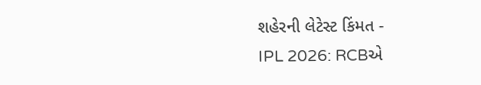શહેરની લેટેસ્ટ કિંમત -
IPL 2026: RCBએ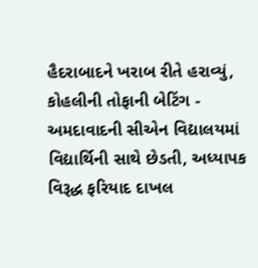હૈદરાબાદને ખરાબ રીતે હરાવ્યું, કોહલીની તોફાની બેટિંગ -
અમદાવાદની સીએન વિદ્યાલયમાં વિદ્યાર્થિની સાથે છેડતી, અધ્યાપક વિરૂદ્ધ ફરિયાદ દાખલ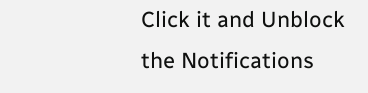Click it and Unblock the Notifications